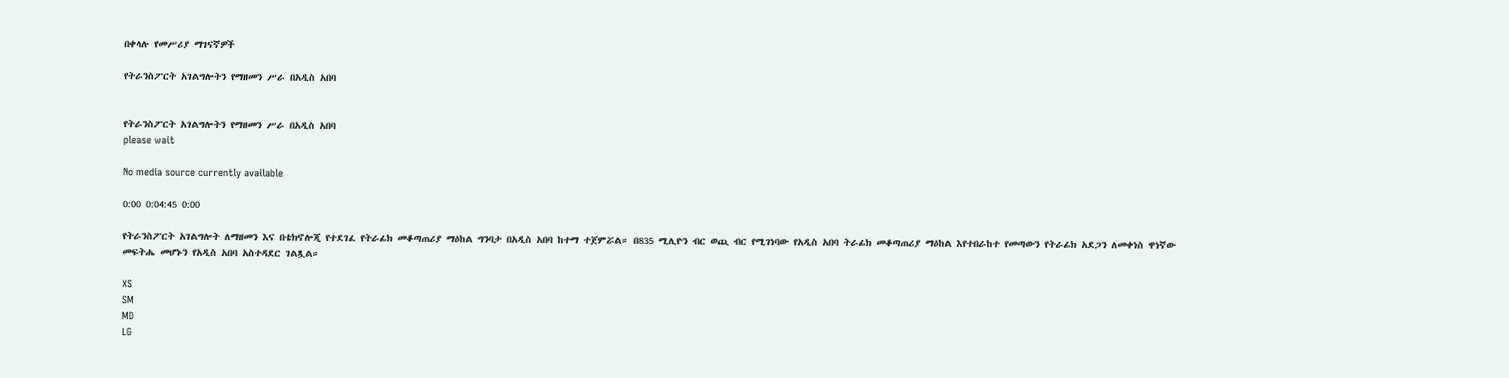በቀላሉ የመሥሪያ ማገናኛዎች

የትራንስፖርት አገልግሎትን የማዘመን ሥራ በአዲስ አበባ


የትራንስፖርት አገልግሎትን የማዘመን ሥራ በአዲስ አበባ
please wait

No media source currently available

0:00 0:04:45 0:00

የትራንስፖርት አገልግሎት ለማዘመን እና በቴክኖሎጂ የተደገፈ የትራፊክ መቆጣጠሪያ ማዕከል ግንባታ በአዲስ አበባ ከተማ ተጀምሯል። በ835 ሚሊዮን ብር ወጪ ብር የሚገነባው የአዲስ አበባ ትራፊክ መቆጣጠሪያ ማዕከል እየተበራከተ የመጣውን የትራፊክ አደጋን ለመቀነስ ዋነኛው መፍትሔ መሆኑን የአዲስ አበባ አስተዳደር ገልጿል።

XS
SM
MD
LG